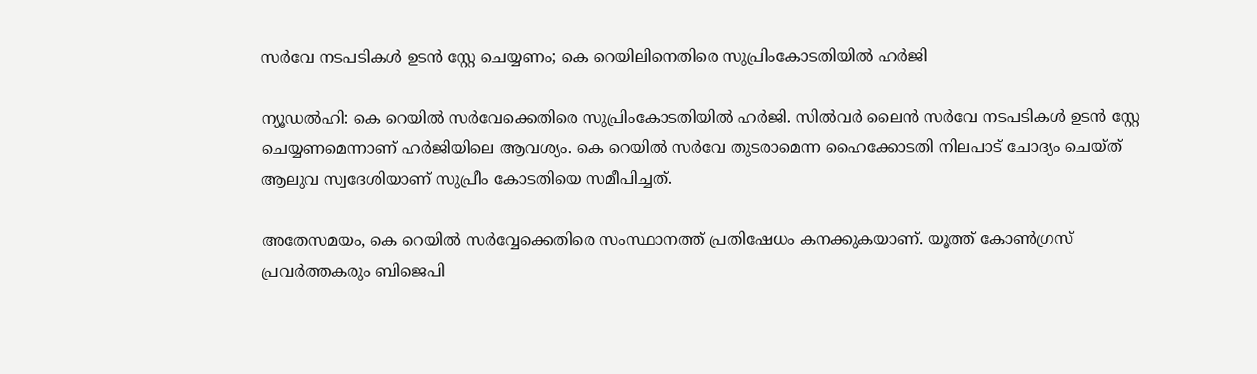സർവേ നടപടികൾ ഉടൻ സ്റ്റേ ചെയ്യണം; കെ റെയിലിനെതിരെ സുപ്രിംകോടതിയിൽ ഹർജി

ന്യൂഡൽഹി: കെ റെയിൽ സർവേക്കെതിരെ സുപ്രിംകോടതിയിൽ ഹർജി. സിൽവർ ലൈൻ സർവേ നടപടികൾ ഉടൻ സ്റ്റേ ചെയ്യണമെന്നാണ് ഹർജിയിലെ ആവശ്യം. കെ റെയിൽ സർവേ തുടരാമെന്ന ഹൈക്കോടതി നിലപാട് ചോദ്യം ചെയ്ത് ആലുവ സ്വദേശിയാണ് സുപ്രീം കോടതിയെ സമീപിച്ചത്.

അതേസമയം, കെ റെയിൽ സർവ്വേക്കെതിരെ സംസ്ഥാനത്ത് പ്രതിഷേധം കനക്കുകയാണ്. യൂത്ത് കോൺഗ്രസ് പ്രവർത്തകരും ബിജെപി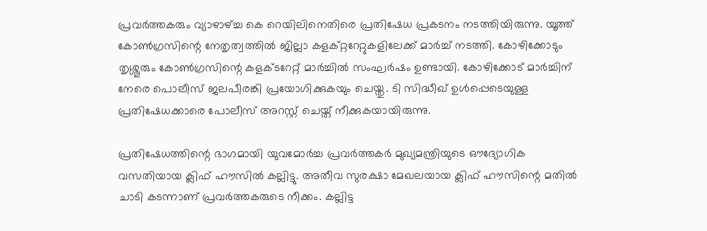പ്രവർത്തകരും വ്യാഴാഴ്ച്ച കെ റെയിലിനെതിരെ പ്രതിഷേധ പ്രകടനം നടത്തിയിരുന്നു. യൂത്ത് കോൺഗ്രസിന്റെ നേതൃത്വത്തിൽ ജില്ലാ കളക്റ്ററേറ്റുകളിലേക്ക് മാർച്ച് നടത്തി. കോഴിക്കോടും തൃശ്ശൂരും കോൺഗ്രസിന്റെ കളക്ടറേറ്റ് മാർച്ചിൽ സംഘർഷം ഉണ്ടായി. കോഴിക്കോട് മാർച്ചിന് നേരെ പൊലീസ് ജലപീരങ്കി പ്രയോഗിക്കുകയും ചെയ്തു. ടി സിദ്ധീഖ് ഉൾപ്പെടെയുള്ള പ്രതിഷേധക്കാരെ പോലീസ് അറസ്റ്റ് ചെയ്ത് നീക്കുകയായിരുന്നു.

പ്രതിഷേധത്തിന്റെ ഭാഗമായി യുവമോർച്ച പ്രവർത്തകർ മുഖ്യമന്ത്രിയുടെ ഔദ്യോഗിക വസതിയായ ക്ലിഫ് ഹൗസിൽ കല്ലിട്ടു. അതീവ സുരക്ഷാ മേഖലയായ ക്ലിഫ് ഹൗസിന്റെ മതിൽ ചാടി കടന്നാണ് പ്രവർത്തകരുടെ നീക്കം. കല്ലിട്ട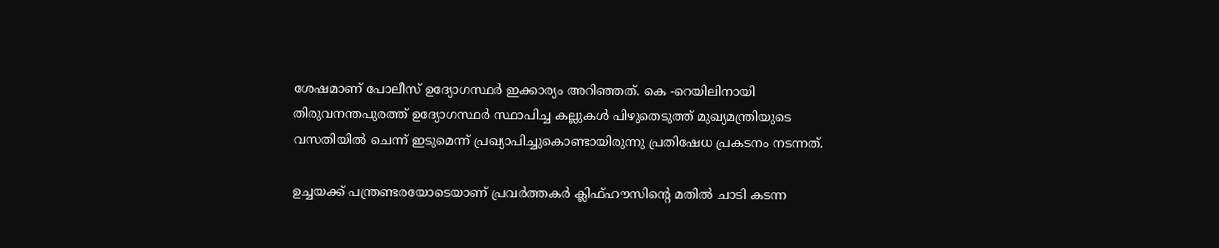ശേഷമാണ് പോലീസ് ഉദ്യോഗസ്ഥർ ഇക്കാര്യം അറിഞ്ഞത്. കെ -റെയിലിനായി തിരുവനന്തപുരത്ത് ഉദ്യോഗസ്ഥർ സ്ഥാപിച്ച കല്ലുകൾ പിഴുതെടുത്ത് മുഖ്യമന്ത്രിയുടെ വസതിയിൽ ചെന്ന് ഇടുമെന്ന് പ്രഖ്യാപിച്ചുകൊണ്ടായിരുന്നു പ്രതിഷേധ പ്രകടനം നടന്നത്.

ഉച്ചയക്ക് പന്ത്രണ്ടരയോടെയാണ് പ്രവർത്തകർ ക്ലിഫ്ഹൗസിന്റെ മതിൽ ചാടി കടന്ന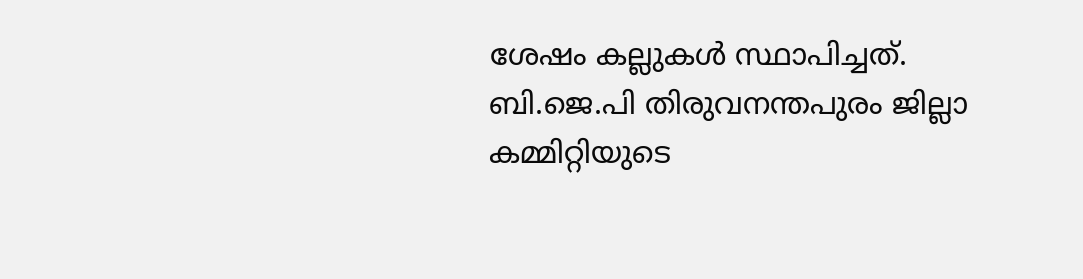ശേഷം കല്ലുകൾ സ്ഥാപിച്ചത്. ബി.ജെ.പി തിരുവനന്തപുരം ജില്ലാ കമ്മിറ്റിയുടെ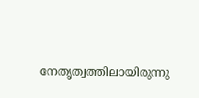നേതൃത്വത്തിലായിരുന്നു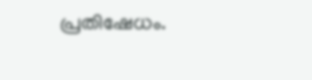പ്രതിഷേധം.